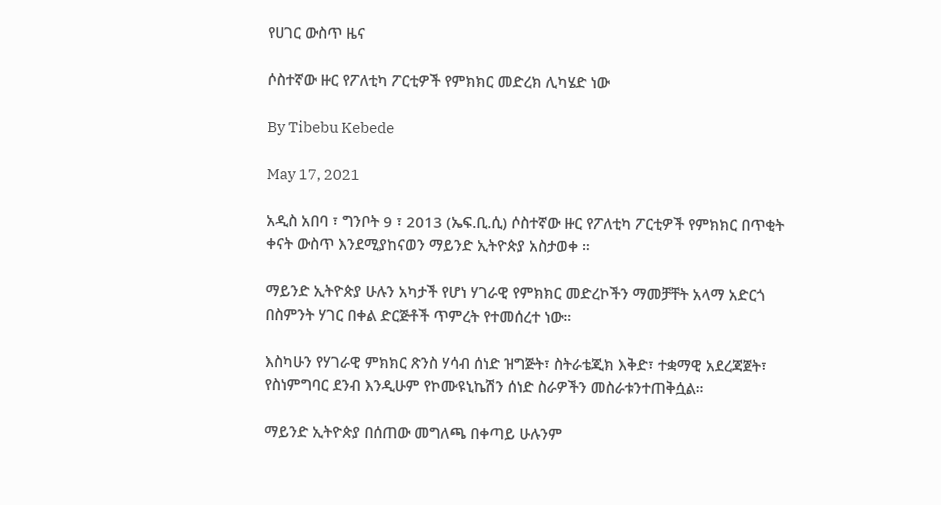የሀገር ውስጥ ዜና

ሶስተኛው ዙር የፖለቲካ ፖርቲዎች የምክክር መድረክ ሊካሄድ ነው

By Tibebu Kebede

May 17, 2021

አዲስ አበባ ፣ ግንቦት 9 ፣ 2013 (ኤፍ.ቢ.ሲ) ሶስተኛው ዙር የፖለቲካ ፖርቲዎች የምክክር በጥቂት ቀናት ውስጥ እንደሚያከናወን ማይንድ ኢትዮጵያ አስታወቀ ።

ማይንድ ኢትዮጵያ ሁሉን አካታች የሆነ ሃገራዊ የምክክር መድረኮችን ማመቻቸት አላማ አድርጎ በስምንት ሃገር በቀል ድርጅቶች ጥምረት የተመሰረተ ነው።

እስካሁን የሃገራዊ ምክክር ጽንስ ሃሳብ ሰነድ ዝግጅት፣ ስትራቴጂክ እቅድ፣ ተቋማዊ አደረጃጀት፣ የስነምግባር ደንብ እንዲሁም የኮሙዩኒኬሽን ሰነድ ስራዎችን መስራቱንተጠቅሷል።

ማይንድ ኢትዮጵያ በሰጠው መግለጫ በቀጣይ ሁሉንም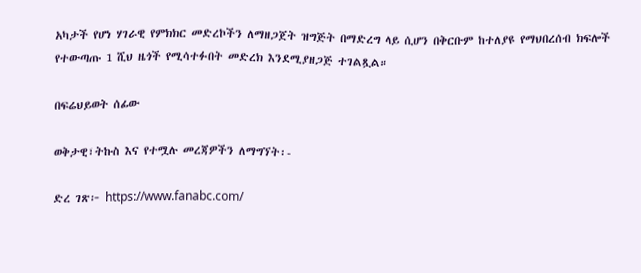አካታች የሆነ ሃገራዊ የምክክር መድረኮችን ለማዘጋጀት ዝግጅት በማድረግ ላይ ሲሆን በቅርቡም ከተለያዩ የማህበረሰብ ክፍሎች የተውጣጡ 1 ሺህ ዜጎች የሚሳተፉበት መድረክ እንደሚያዘጋጅ ተገልጿል።

በፍሬህይወት ሰፊው

ወቅታዊ፣ትኩስ እና የተሟሉ መረጃዎችን ለማግኘት፡-

ድረ ገጽ፦ https://www.fanabc.com/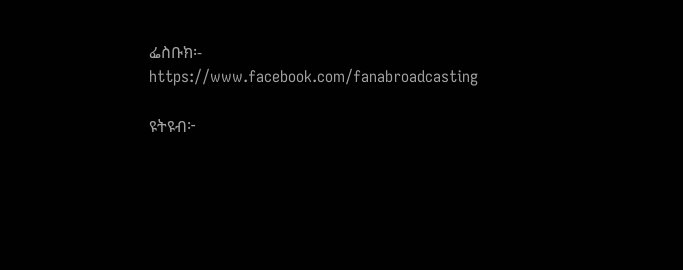ፌስቡክ፡- https://www.facebook.com/fanabroadcasting

ዩትዩብ፦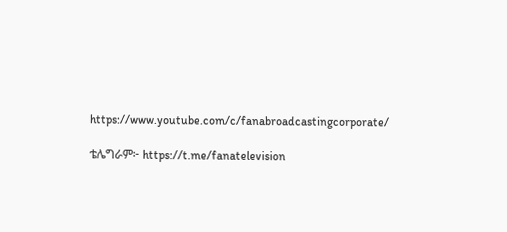https://www.youtube.com/c/fanabroadcastingcorporate/

ቴሌግራም፦ https://t.me/fanatelevision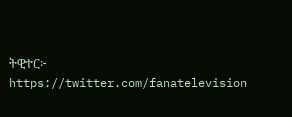ትዊተር፦ https://twitter.com/fanatelevision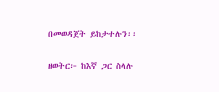በመወዳጀት ይከታተሉን፡፡

ዘወትር፦ ከእኛ ጋር ስላሉ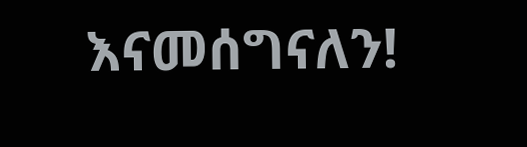እናመሰግናለን!